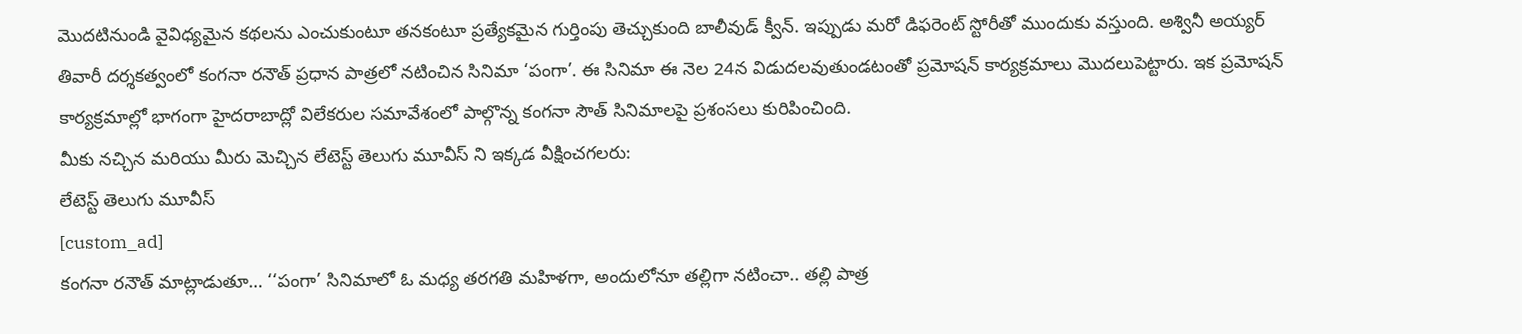మొదటినుండి వైవిధ్యమైన కథలను ఎంచుకుంటూ తనకంటూ ప్రత్యేకమైన గుర్తింపు తెచ్చుకుంది బాలీవుడ్ క్వీన్. ఇప్పుడు మరో డిఫరెంట్ స్టోరీతో ముందుకు వస్తుంది. అశ్వినీ అయ్యర్ తివారీ దర్శకత్వంలో కంగనా రనౌత్ ప్రధాన పాత్రలో నటించిన సినిమా ‘పంగా’. ఈ సినిమా ఈ నెల 24న విడుదలవుతుండటంతో ప్రమోషన్ కార్యక్రమాలు మొదలుపెట్టారు. ఇక ప్రమోషన్ కార్యక్రమాల్లో భాగంగా హైదరాబాద్లో విలేకరుల సమావేశంలో పాల్గొన్న కంగనా సౌత్ సినిమాలపై ప్రశంసలు కురిపించింది.
మీకు నచ్చిన మరియు మీరు మెచ్చిన లేటెస్ట్ తెలుగు మూవీస్ ని ఇక్కడ వీక్షించగలరు:
లేటెస్ట్ తెలుగు మూవీస్
[custom_ad]
కంగనా రనౌత్ మాట్లాడుతూ… ‘‘పంగా’ సినిమాలో ఓ మధ్య తరగతి మహిళగా, అందులోనూ తల్లిగా నటించా.. తల్లి పాత్ర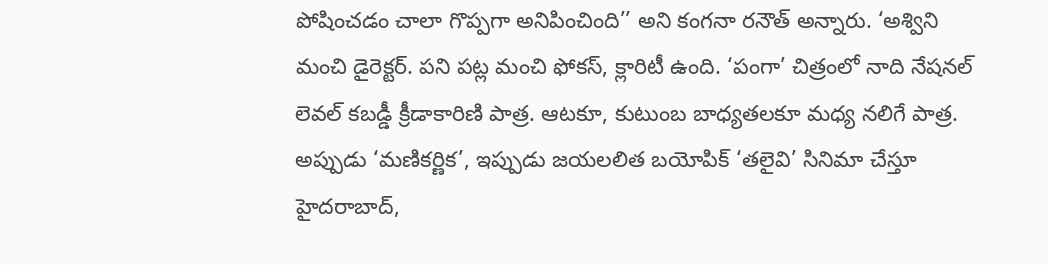పోషించడం చాలా గొప్పగా అనిపించింది’’ అని కంగనా రనౌత్ అన్నారు. ‘అశ్విని మంచి డైరెక్టర్. పని పట్ల మంచి ఫోకస్, క్లారిటీ ఉంది. ‘పంగా’ చిత్రంలో నాది నేషనల్ లెవల్ కబడ్డీ క్రీడాకారిణి పాత్ర. ఆటకూ, కుటుంబ బాధ్యతలకూ మధ్య నలిగే పాత్ర. అప్పుడు ‘మణికర్ణిక’, ఇప్పుడు జయలలిత బయోపిక్ ‘తలైవి’ సినిమా చేస్తూ హైదరాబాద్,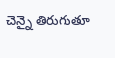చెన్నై తిరుగుతూ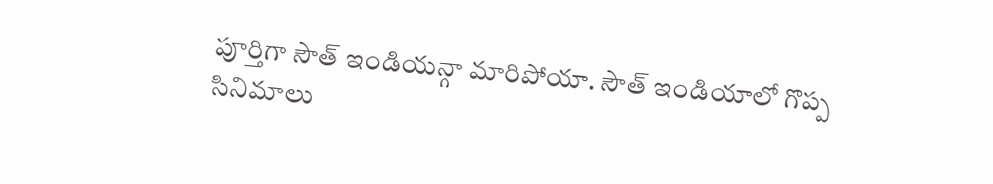పూర్తిగా సౌత్ ఇండియన్గా మారిపోయా. సౌత్ ఇండియాలో గొప్ప సినిమాలు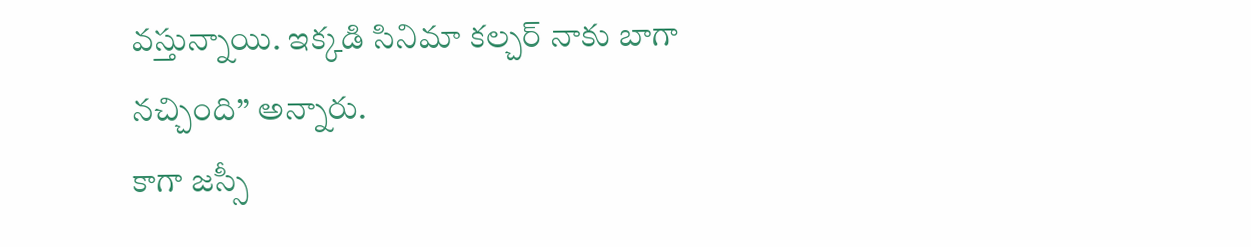వస్తున్నాయి. ఇక్కడి సినిమా కల్చర్ నాకు బాగా నచ్చింది’’ అన్నారు.
కాగా జస్సీ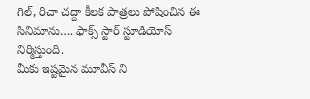గిల్, రిచా చద్దా కీలక పాత్రలు పోషించిన ఈ సినిమాను…. ఫాక్స్ స్టార్ స్టూడియోస్ నిర్మిస్తుంది.
మీకు ఇష్టమైన మూవీస్ ని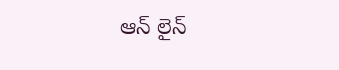ఆన్ లైన్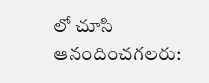లో చూసి ఆనందించగలరు: